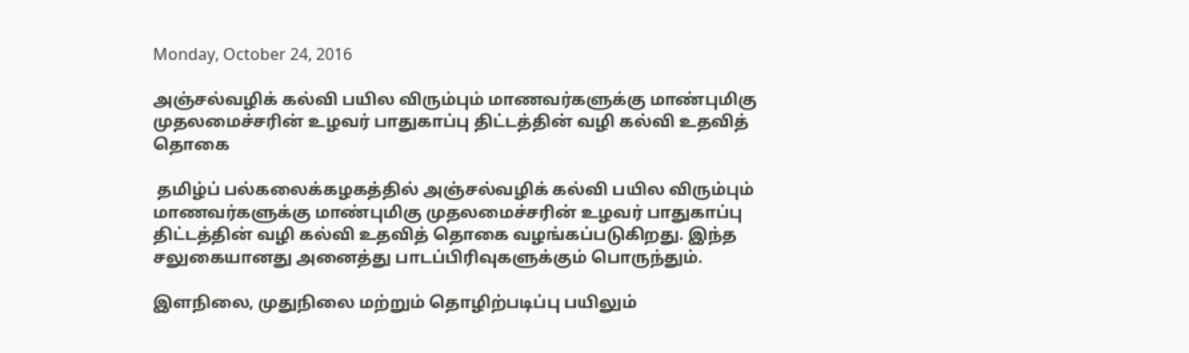Monday, October 24, 2016

அஞ்சல்வழிக் கல்வி பயில விரும்பும் மாணவர்களுக்கு மாண்புமிகு முதலமைச்சரின் உழவர் பாதுகாப்பு திட்டத்தின் வழி கல்வி உதவித் தொகை

 தமிழ்ப் பல்கலைக்கழகத்தில் அஞ்சல்வழிக் கல்வி பயில விரும்பும் மாணவர்களுக்கு மாண்புமிகு முதலமைச்சரின் உழவர் பாதுகாப்பு திட்டத்தின் வழி கல்வி உதவித் தொகை வழங்கப்படுகிறது. இந்த சலுகையானது அனைத்து பாடப்பிரிவுகளுக்கும் பொருந்தும்.

இளநிலை, முதுநிலை மற்றும் தொழிற்படிப்பு பயிலும்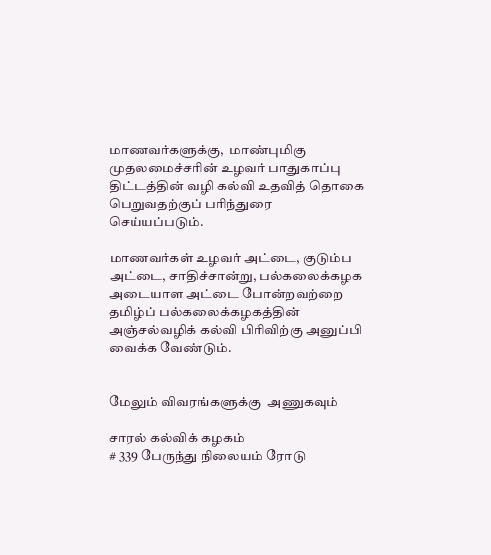மாணவர்களுக்கு,  மாண்புமிகு முதலமைச்சரின் உழவர் பாதுகாப்பு திட்டத்தின் வழி கல்வி உதவித் தொகை பெறுவதற்குப் பரிந்துரை செய்யப்படும்.

மாணவர்கள் உழவர் அட்டை, குடும்ப அட்டை, சாதிச்சான்று, பல்கலைக்கழக அடையாள அட்டை போன்றவற்றை தமிழ்ப் பல்கலைக்கழகத்தின்  அஞ்சல்வழிக் கல்வி பிரிவிற்கு அனுப்பி வைக்க வேண்டும்.


மேலும் விவரங்களுக்கு  அணுகவும்

சாரல் கல்விக் கழகம்
# 339 பேருந்து நிலையம் ரோடு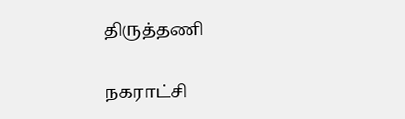திருத்தணி

நகராட்சி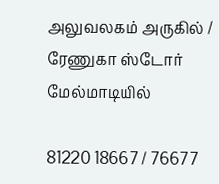அலுவலகம் அருகில் / ரேணுகா ஸ்டோர் மேல்மாடியில்

81220 18667 / 76677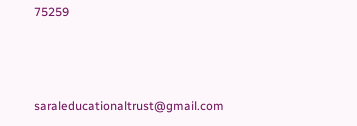75259



saraleducationaltrust@gmail.com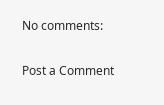No comments:

Post a Comment